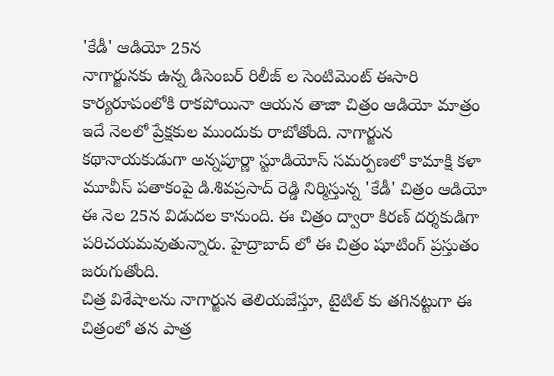'కేడీ' ఆడియో 25న
నాగార్జునకు ఉన్న డిసెంబర్ రిలీజ్ ల సెంటిమెంట్ ఈసారి కార్యరూపంలోకి రాకపోయినా ఆయన తాజా చిత్రం ఆడియో మాత్రం ఇదే నెలలో ప్రేక్షకుల ముందుకు రాబోతోంది. నాగార్జున కథానాయకుడుగా అన్నపూర్ణా స్టూడియోస్ సమర్పణలో కామాక్షి కళా మూవీస్ పతాకంపై డి.శివప్రసాద్ రెడ్డి నిర్మిస్తున్న 'కేడీ' చిత్రం ఆడియో ఈ నెల 25న విడుదల కానుంది. ఈ చిత్రం ద్వారా కిరణ్ దర్శకుడిగా పరిచయమవుతున్నారు. హైద్రాబాద్ లో ఈ చిత్రం షూటింగ్ ప్రస్తుతం జరుగుతోంది.
చిత్ర విశేషాలను నాగార్జున తెలియజేస్తూ, టైటిల్ కు తగినట్టుగా ఈ చిత్రంలో తన పాత్ర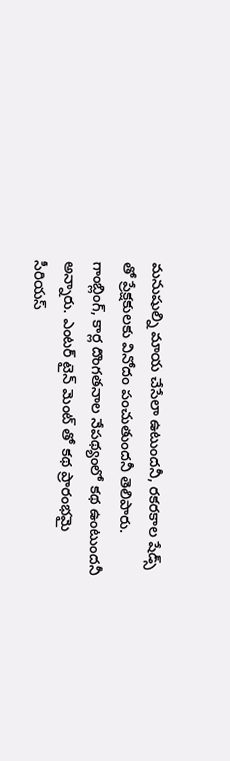మనుషుల్ని మాయ చేసేలా ఉటుందనీ, రకరకాల షేడ్స్ తో ప్రేక్షకులకు వినోదం పంచుతుందనీ తెలిపారు. గాంబ్లింగ్, కార్ల దొంగతనాల నేపథ్యంలో కథ ఉంటుందనీ అన్నారు. ఎంటర్ టైన్ మెంట్ తో కథ ప్రారంభమై సీరియస్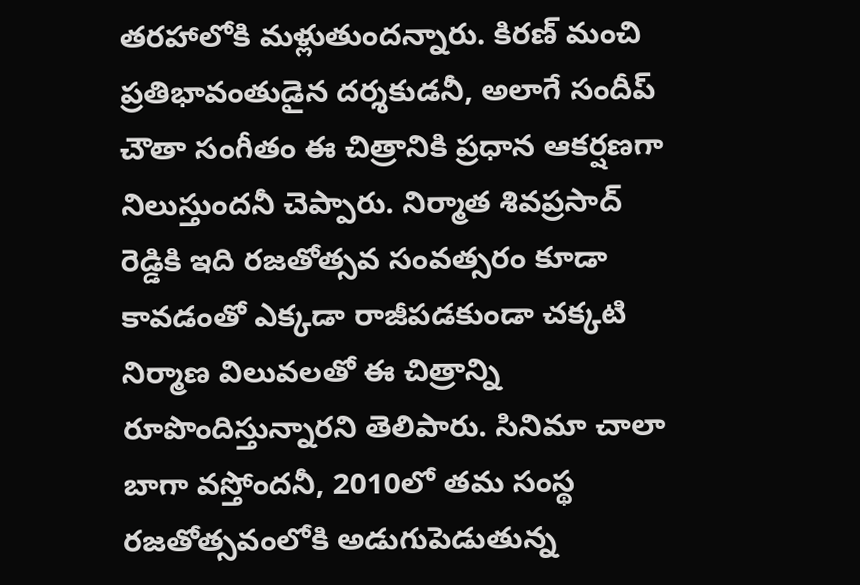తరహాలోకి మళ్లుతుందన్నారు. కిరణ్ మంచి ప్రతిభావంతుడైన దర్శకుడనీ, అలాగే సందీప్ చౌతా సంగీతం ఈ చిత్రానికి ప్రధాన ఆకర్షణగా నిలుస్తుందనీ చెప్పారు. నిర్మాత శివప్రసాద్ రెడ్డికి ఇది రజతోత్సవ సంవత్సరం కూడా కావడంతో ఎక్కడా రాజీపడకుండా చక్కటి నిర్మాణ విలువలతో ఈ చిత్రాన్ని రూపొందిస్తున్నారని తెలిపారు. సినిమా చాలా బాగా వస్తోందనీ, 2010లో తమ సంస్థ రజతోత్సవంలోకి అడుగుపెడుతున్న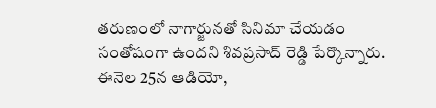తరుణంలో నాగార్జునతో సినిమా చేయడం సంతోషంగా ఉందని శివప్రసాద్ రెడ్డి పేర్కొన్నారు. ఈనెల 25న ఆడియో,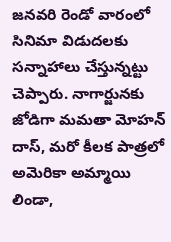జనవరి రెండో వారంలో సినిమా విడుదలకు సన్నాహాలు చేస్తున్నట్టు చెప్పారు. నాగార్జునకు జోడిగా మమతా మోహన్ దాస్, మరో కీలక పాత్రలో అమెరికా అమ్మాయి లిండా,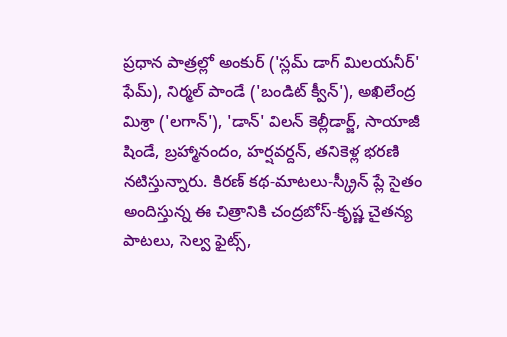ప్రధాన పాత్రల్లో అంకుర్ ('స్లమ్ డాగ్ మిలయనీర్' ఫేమ్), నిర్మల్ పాండే ('బండిట్ క్వీన్'), అఖిలేంద్ర మిశ్రా ('లగాన్'), 'డాన్' విలన్ కెల్లీడార్జ్, సాయాజీ షిండే, బ్రహ్మానందం, హర్షవర్దన్, తనికెళ్ల భరణి నటిస్తున్నారు. కిరణ్ కథ-మాటలు-స్క్రీన్ ప్లే సైతం అందిస్తున్న ఈ చిత్రానికి చంద్రబోస్-కృష్ణ చైతన్య పాటలు, సెల్వ ఫైట్స్,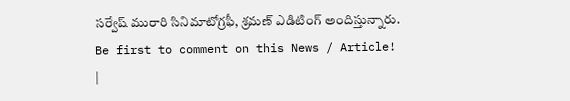సర్వేష్ మురారి సినిమాటోగ్రఫీ, శ్రమణ్ ఎడిటింగ్ అందిస్తున్నారు.
Be first to comment on this News / Article!
|